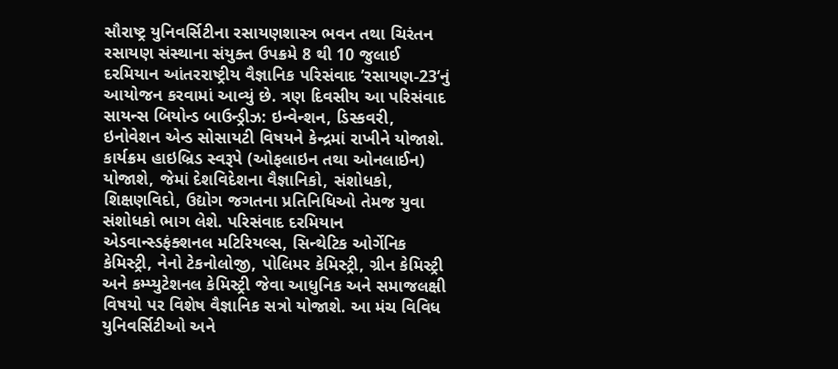સૌરાષ્ટ્ર યુનિવર્સિટીના રસાયણશાસ્ત્ર ભવન તથા ચિરંતન રસાયણ સંસ્થાના સંયુક્ત ઉપક્રમે 8 થી 10 જુલાઈ દરમિયાન આંતરરાષ્ટ્રીય વૈજ્ઞાનિક પરિસંવાદ ’રસાયણ-23’નું આયોજન કરવામાં આવ્યું છે. ત્રણ દિવસીય આ પરિસંવાદ સાયન્સ બિયોન્ડ બાઉન્ડ્રીઝ: ઇન્વેન્શન, ડિસ્કવરી, ઇનોવેશન એન્ડ સોસાયટી વિષયને કેન્દ્રમાં રાખીને યોજાશે. કાર્યક્રમ હાઇબ્રિડ સ્વરૂપે (ઓફલાઇન તથા ઓનલાઈન) યોજાશે, જેમાં દેશવિદેશના વૈજ્ઞાનિકો, સંશોધકો, શિક્ષણવિદો, ઉદ્યોગ જગતના પ્રતિનિધિઓ તેમજ યુવા સંશોધકો ભાગ લેશે. પરિસંવાદ દરમિયાન એડવાન્સ્ડફંક્શનલ મટિરિયલ્સ, સિન્થેટિક ઓર્ગેનિક કેમિસ્ટ્રી, નેનો ટેકનોલોજી, પોલિમર કેમિસ્ટ્રી, ગ્રીન કેમિસ્ટ્રી અને કમ્પ્યુટેશનલ કેમિસ્ટ્રી જેવા આધુનિક અને સમાજલક્ષી વિષયો પર વિશેષ વૈજ્ઞાનિક સત્રો યોજાશે. આ મંચ વિવિધ યુનિવર્સિટીઓ અને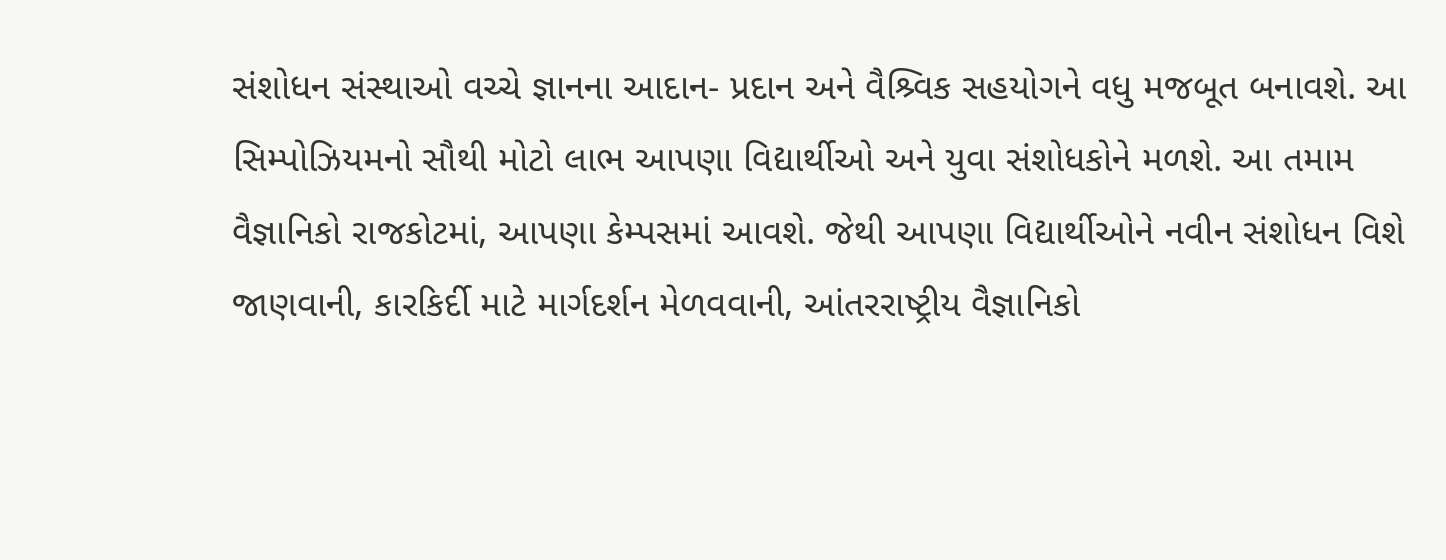સંશોધન સંસ્થાઓ વચ્ચે જ્ઞાનના આદાન- પ્રદાન અને વૈશ્ર્વિક સહયોગને વધુ મજબૂત બનાવશે. આ સિમ્પોઝિયમનો સૌથી મોટો લાભ આપણા વિદ્યાર્થીઓ અને યુવા સંશોધકોને મળશે. આ તમામ વૈજ્ઞાનિકો રાજકોટમાં, આપણા કેમ્પસમાં આવશે. જેથી આપણા વિદ્યાર્થીઓને નવીન સંશોધન વિશે જાણવાની, કારકિર્દી માટે માર્ગદર્શન મેળવવાની, આંતરરાષ્ટ્રીય વૈજ્ઞાનિકો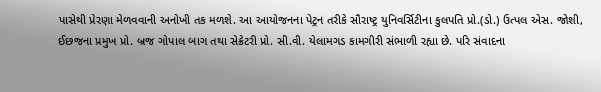પાસેથી પ્રેરણા મેળવવાની અનોખી તક મળશે. આ આયોજનના પેટ્રન તરીકે સૌરાષ્ટ્ર યુનિવર્સિટીના કુલપતિ પ્રો.(ડો.) ઉત્પલ એસ. જોશી, ઈછજના પ્રમુખ પ્રો. બ્રજ ગોપાલ બાગ તથા સેક્રેટરી પ્રો. સી.વી. યેલામગડ કામગીરી સંભાળી રહ્યા છે. પરિ સંવાદના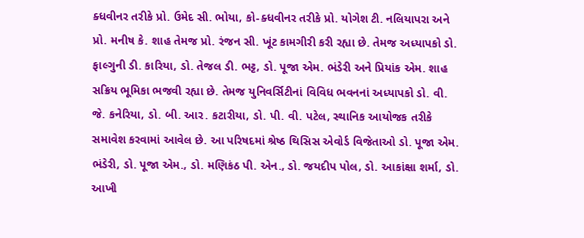ક્ધવીનર તરીકે પ્રો. ઉમેદ સી. ભોયા, કો-ક્ધવીનર તરીકે પ્રો. યોગેશ ટી. નલિયાપરા અને પ્રો. મનીષ કે. શાહ તેમજ પ્રો. રંજન સી. ખૂંટ કામગીરી કરી રહ્યા છે. તેમજ અધ્યાપકો ડો. ફાલ્ગુની ડી. કારિયા, ડો. તેજલ ડી. ભટ્ટ, ડો. પૂજા એમ. ભંડેરી અને પ્રિયાંક એમ. શાહ સક્રિય ભૂમિકા ભજવી રહ્યા છે. તેમજ યુનિવર્સિટીનાં વિવિધ ભવનનાં અધ્યાપકો ડો. વી. જે. કનેરિયા, ડો. બી. આર. કટારીયા, ડો. પી. વી. પટેલ, સ્થાનિક આયોજક તરીકે સમાવેશ કરવામાં આવેલ છે. આ પરિષદમાં શ્રેષ્ઠ થિસિસ એવોર્ડ વિજેતાઓ ડો. પૂજા એમ. ભંડેરી, ડો. પૂજા એમ., ડો. મણિકંઠ પી. એન., ડો. જયદીપ પોલ, ડો. આકાંક્ષા શર્મા, ડો. આખી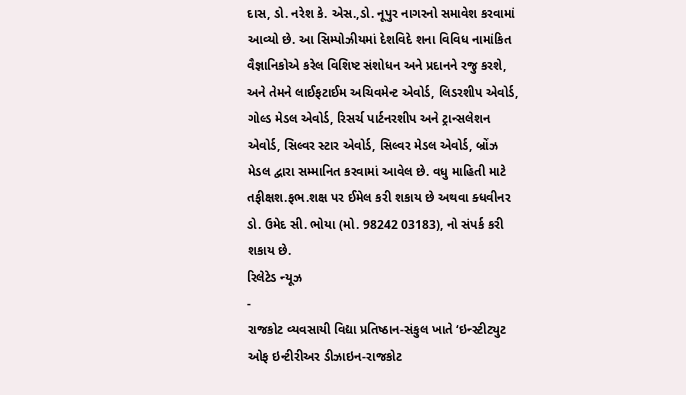દાસ, ડો. નરેશ કે. એસ.,ડો. નૂપુર નાગરનો સમાવેશ કરવામાં આવ્યો છે. આ સિમ્પોઝીયમાં દેશવિદે શના વિવિધ નામાંકિત વૈજ્ઞાનિકોએ કરેલ વિશિષ્ટ સંશોધન અને પ્રદાનને રજુ કરશે, અને તેમને લાઈફટાઈમ અચિવમેન્ટ એવોર્ડ, લિડરશીપ એવોર્ડ, ગોલ્ડ મેડલ એવોર્ડ, રિસર્ચ પાર્ટનરશીપ અને ટ્રાન્સલેશન એવોર્ડ, સિલ્વર સ્ટાર એવોર્ડ, સિલ્વર મેડલ એવોર્ડ, બ્રોંઝ મેડલ દ્વારા સમ્માનિત કરવામાં આવેલ છે. વધુ માહિતી માટે તફીક્ષશ.ફભ.શક્ષ પર ઈમેલ કરી શકાય છે અથવા ક્ધવીનર ડો. ઉમેદ સી. ભોયા (મો. 98242 03183), નો સંપર્ક કરી શકાય છે.
રિલેટેડ ન્યૂઝ
-
રાજકોટ વ્યવસાયી વિદ્યા પ્રતિષ્ઠાન-સંકુલ ખાતે ‘ઇન્સ્ટીટ્યુટ ઓફ ઇન્ટીરીઅર ડીઝાઇન-રાજકોટ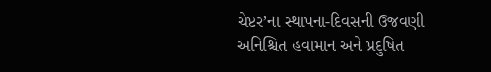ચેપ્ટર’ના સ્થાપના-દિવસની ઉજવણી
અનિશ્ચિત હવામાન અને પ્રદુષિત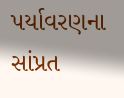પર્યાવરણના સાંપ્રત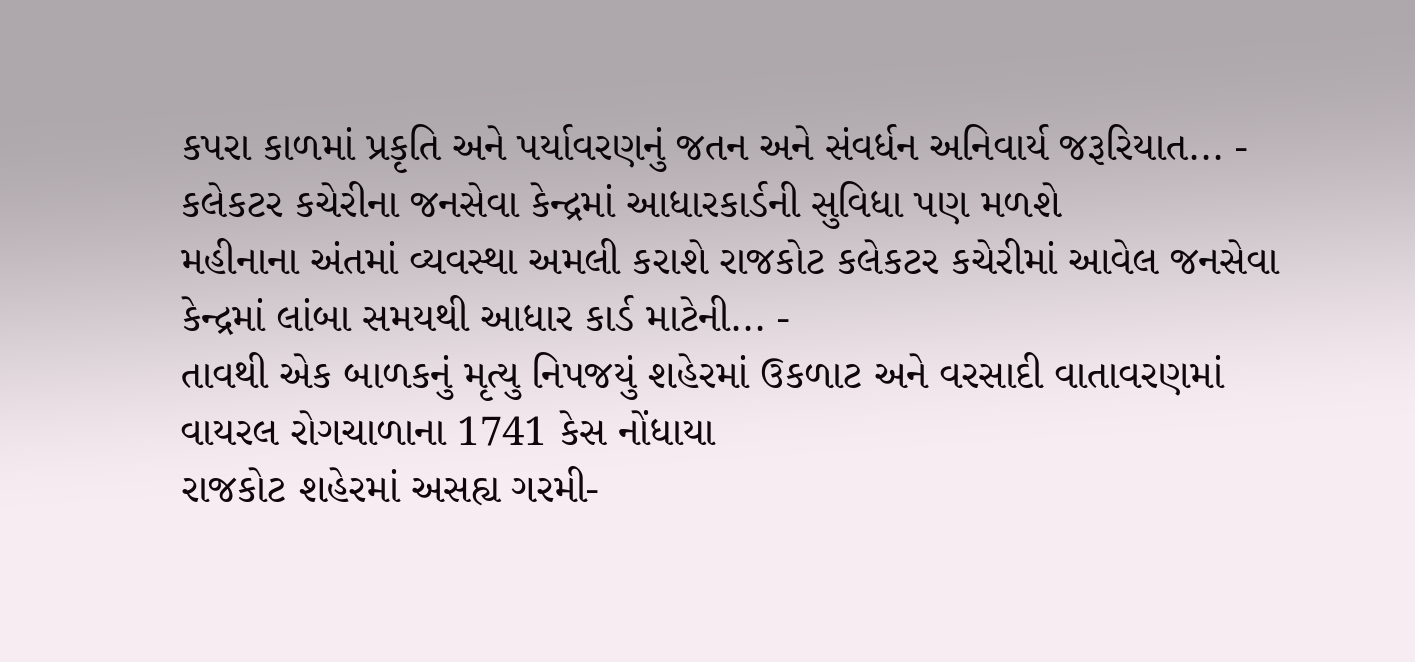કપરા કાળમાં પ્રકૃતિ અને પર્યાવરણનું જતન અને સંવર્ધન અનિવાર્ય જરૂરિયાત... -
કલેકટર કચેરીના જનસેવા કેન્દ્રમાં આધારકાર્ડની સુવિધા પણ મળશે
મહીનાના અંતમાં વ્યવસ્થા અમલી કરાશે રાજકોટ કલેકટર કચેરીમાં આવેલ જનસેવા કેન્દ્રમાં લાંબા સમયથી આધાર કાર્ડ માટેની... -
તાવથી એક બાળકનું મૃત્યુ નિપજયું શહેરમાં ઉકળાટ અને વરસાદી વાતાવરણમાં વાયરલ રોગચાળાના 1741 કેસ નોંધાયા
રાજકોટ શહેરમાં અસહ્ય ગરમી-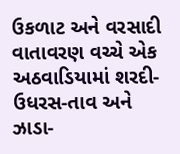ઉકળાટ અને વરસાદી વાતાવરણ વચ્ચે એક અઠવાડિયામાં શરદી-ઉધરસ-તાવ અને ઝાડા-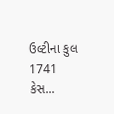ઉલ્ટીના કુલ 1741 કેસ...